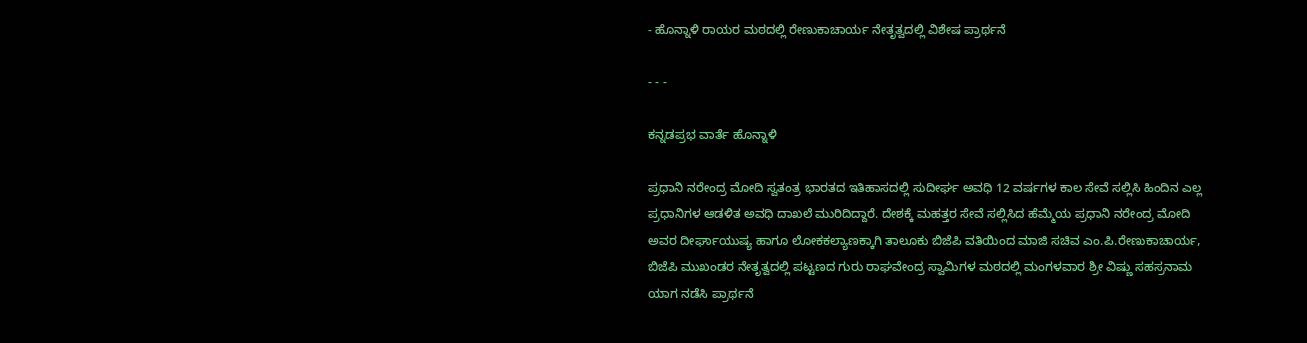- ಹೊನ್ನಾಳಿ ರಾಯರ ಮಠದಲ್ಲಿ ರೇಣುಕಾಚಾರ್ಯ ನೇತೃತ್ವದಲ್ಲಿ ವಿಶೇಷ ಪ್ರಾರ್ಥನೆ

- - -

ಕನ್ನಡಪ್ರಭ ವಾರ್ತೆ ಹೊನ್ನಾಳಿ

ಪ್ರಧಾನಿ ನರೇಂದ್ರ ಮೋದಿ ಸ್ವತಂತ್ರ ಭಾರತದ ಇತಿಹಾಸದಲ್ಲಿ ಸುದೀರ್ಘ ಅವಧಿ 12 ವರ್ಷಗಳ ಕಾಲ ಸೇವೆ ಸಲ್ಲಿಸಿ ಹಿಂದಿನ ಎಲ್ಲ ಪ್ರಧಾನಿಗಳ ಆಡಳಿತ ಅವಧಿ ದಾಖಲೆ ಮುರಿದಿದ್ದಾರೆ. ದೇಶಕ್ಕೆ ಮಹತ್ತರ ಸೇವೆ ಸಲ್ಲಿಸಿದ ಹೆಮ್ಮೆಯ ಪ್ರಧಾನಿ ನರೇಂದ್ರ ಮೋದಿ ಅವರ ದೀರ್ಘಾಯುಷ್ಯ ಹಾಗೂ ಲೋಕಕಲ್ಯಾಣಕ್ಕಾಗಿ ತಾಲೂಕು ಬಿಜೆಪಿ ವತಿಯಿಂದ ಮಾಜಿ ಸಚಿವ ಎಂ.ಪಿ.ರೇಣುಕಾಚಾರ್ಯ, ಬಿಜೆಪಿ ಮುಖಂಡರ ನೇತೃತ್ವದಲ್ಲಿ ಪಟ್ಟಣದ ಗುರು ರಾಘವೇಂದ್ರ ಸ್ವಾಮಿಗಳ ಮಠದಲ್ಲಿ ಮಂಗಳವಾರ ಶ್ರೀ ವಿಷ್ಣು ಸಹಸ್ರನಾಮ ಯಾಗ ನಡೆಸಿ ಪ್ರಾರ್ಥನೆ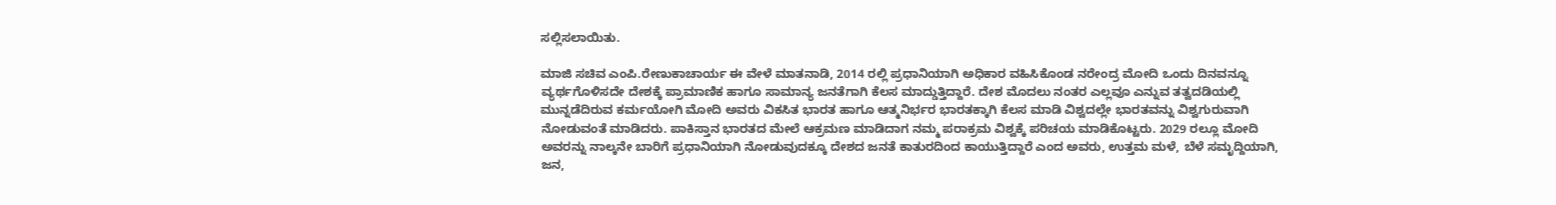ಸಲ್ಲಿಸಲಾಯಿತು.

ಮಾಜಿ ಸಚಿವ ಎಂಪಿ.ರೇಣುಕಾಚಾರ್ಯ ಈ ವೇಳೆ ಮಾತನಾಡಿ, 2014 ರಲ್ಲಿ ಪ್ರಧಾನಿಯಾಗಿ ಅಧಿಕಾರ ವಹಿಸಿಕೊಂಡ ನರೇಂದ್ರ ಮೋದಿ ಒಂದು ದಿನವನ್ನೂ ವ್ಯರ್ಥಗೊಳಿಸದೇ ದೇಶಕ್ಕೆ ಪ್ರಾಮಾಣಿಕ ಹಾಗೂ ಸಾಮಾನ್ಯ ಜನತೆಗಾಗಿ ಕೆಲಸ ಮಾದ್ಡುತ್ತಿದ್ದಾರೆ. ದೇಶ ಮೊದಲು ನಂತರ ಎಲ್ಲವೂ ಎನ್ನುವ ತತ್ವದಡಿಯಲ್ಲಿ ಮುನ್ನಡೆದಿರುವ ಕರ್ಮಯೋಗಿ ಮೋದಿ ಅವರು ವಿಕಸಿತ ಭಾರತ ಹಾಗೂ ಆತ್ಮನಿರ್ಭರ ಭಾರತಕ್ಕಾಗಿ ಕೆಲಸ ಮಾಡಿ ವಿಶ್ವದಲ್ಲೇ ಭಾರತವನ್ನು ವಿಶ್ವಗುರುವಾಗಿ ನೋಡುವಂತೆ ಮಾಡಿದರು. ಪಾಕಿಸ್ತಾನ ಭಾರತದ ಮೇಲೆ ಆಕ್ರಮಣ ಮಾಡಿದಾಗ ನಮ್ಮ ಪರಾಕ್ರಮ ವಿಶ್ವಕ್ಕೆ ಪರಿಚಯ ಮಾಡಿಕೊಟ್ಟರು. 2029 ರಲ್ಲೂ ಮೋದಿ ಅವರನ್ನು ನಾಲ್ಕನೇ ಬಾರಿಗೆ ಪ್ರಧಾನಿಯಾಗಿ ನೋಡುವುದಕ್ಕೂ ದೇಶದ ಜನತೆ ಕಾತುರದಿಂದ ಕಾಯುತ್ತಿದ್ದಾರೆ ಎಂದ ಅವರು, ಉತ್ತಮ ಮಳೆ, ಬೆಳೆ ಸಮೃದ್ದಿಯಾಗಿ, ಜನ,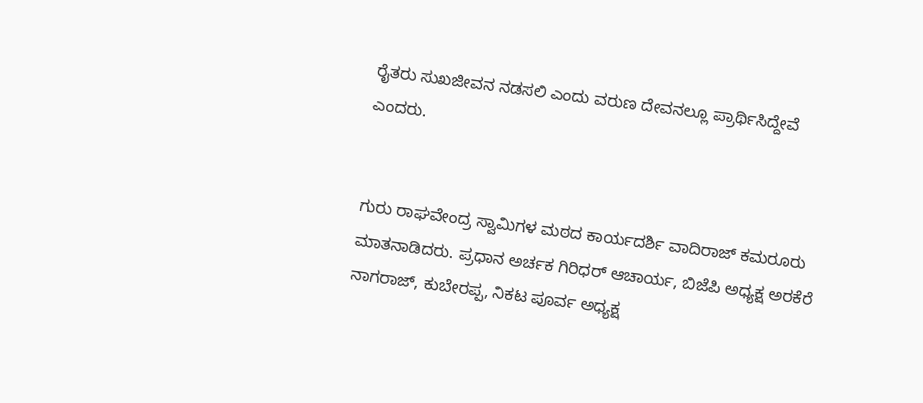ರೈತರು ಸುಖಜೀವನ ನಡಸಲಿ ಎಂದು ವರುಣ ದೇವನಲ್ಲೂ ಪ್ರಾರ್ಥಿಸಿದ್ದೇವೆ ಎಂದರು.


ಗುರು ರಾಘವೇಂದ್ರ ಸ್ವಾಮಿಗಳ ಮಠದ ಕಾರ್ಯದರ್ಶಿ ವಾದಿರಾಜ್ ಕಮರೂರು ಮಾತನಾಡಿದರು. ಪ್ರಧಾನ ಅರ್ಚಕ ಗಿರಿಧರ್ ಆಚಾರ್ಯ, ಬಿಜೆಪಿ ಅಧ್ಯಕ್ಷ ಅರಕೆರೆ ನಾಗರಾಜ್, ಕುಬೇರಪ್ಪ, ನಿಕಟ ಪೂರ್ವ ಅಧ್ಯಕ್ಷ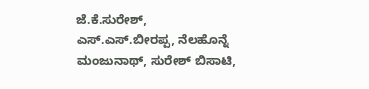ಜೆ.ಕೆ.ಸುರೇಶ್, ಎಸ್.ಎಸ್.ಬೀರಪ್ಪ, ನೆಲಹೊನ್ನೆ ಮಂಜುನಾಥ್, ಸುರೇಶ್‌ ಬಿಸಾಟಿ,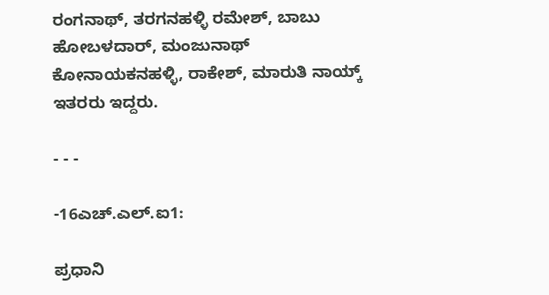ರಂಗನಾಥ್, ತರಗನಹಳ್ಳಿ ರಮೇಶ್, ಬಾಬು ಹೋಬಳದಾರ್, ಮಂಜುನಾಥ್ ಕೋನಾಯಕನಹಳ್ಳಿ, ರಾಕೇಶ್, ಮಾರುತಿ ನಾಯ್ಕ್ ಇತರರು ಇದ್ದರು.

- - -

-16ಎಚ್.ಎಲ್.ಐ1:

ಪ್ರಧಾನಿ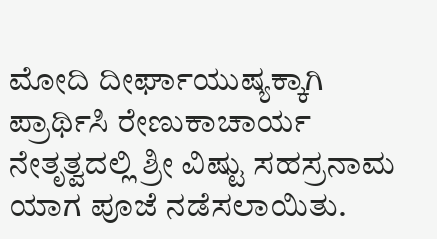ಮೋದಿ ದೀರ್ಘಾಯುಷ್ಯಕ್ಕಾಗಿ ಪ್ರಾರ್ಥಿಸಿ ರೇಣುಕಾಚಾರ್ಯ ನೇತೃತ್ವದಲ್ಲಿ ಶ್ರೀ ವಿಷ್ಟು ಸಹಸ್ರನಾಮ ಯಾಗ ಪೂಜೆ ನಡೆಸಲಾಯಿತು.